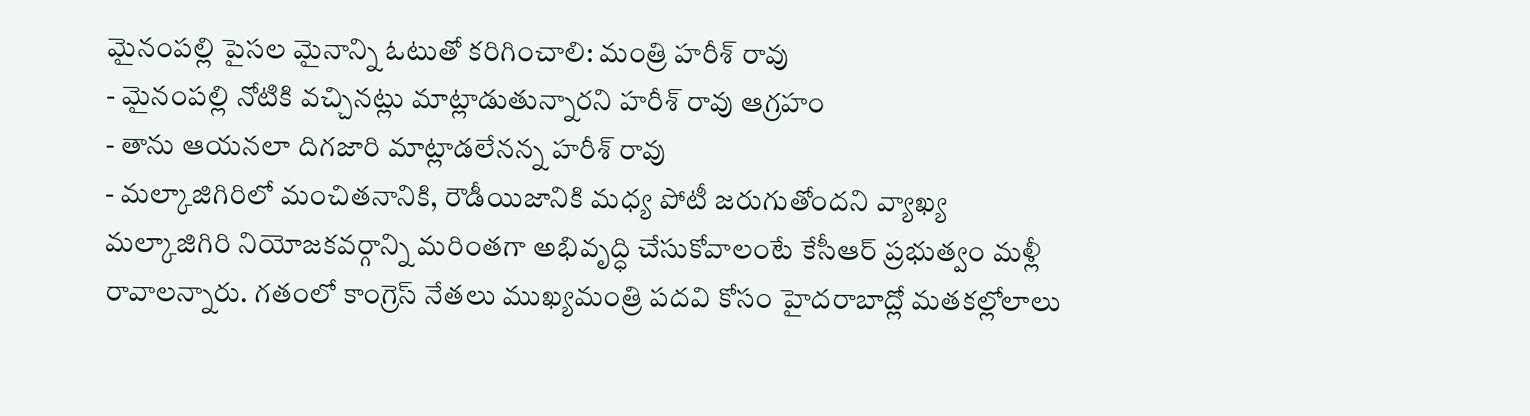మైనంపల్లి పైసల మైనాన్ని ఓటుతో కరిగించాలి: మంత్రి హరీశ్ రావు
- మైనంపల్లి నోటికి వచ్చినట్లు మాట్లాడుతున్నారని హరీశ్ రావు ఆగ్రహం
- తాను ఆయనలా దిగజారి మాట్లాడలేనన్న హరీశ్ రావు
- మల్కాజిగిరిలో మంచితనానికి, రౌడీయిజానికి మధ్య పోటీ జరుగుతోందని వ్యాఖ్య
మల్కాజిగిరి నియోజకవర్గాన్ని మరింతగా అభివృద్ధి చేసుకోవాలంటే కేసీఆర్ ప్రభుత్వం మళ్లీ రావాలన్నారు. గతంలో కాంగ్రెస్ నేతలు ముఖ్యమంత్రి పదవి కోసం హైదరాబాద్లో మతకల్లోలాలు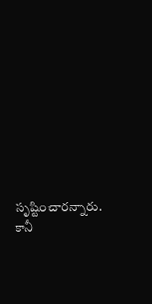సృష్టించారన్నారు. కానీ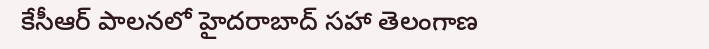కేసీఆర్ పాలనలో హైదరాబాద్ సహా తెలంగాణ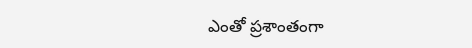ఎంతో ప్రశాంతంగా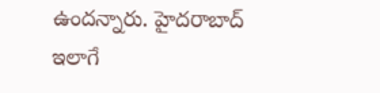ఉందన్నారు. హైదరాబాద్ ఇలాగే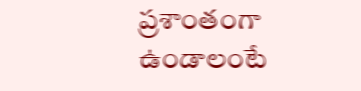ప్రశాంతంగా ఉండాలంటే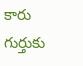కారు గుర్తుకు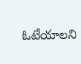ఓటేయాలని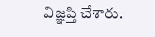విజ్ఞప్తి చేశారు.